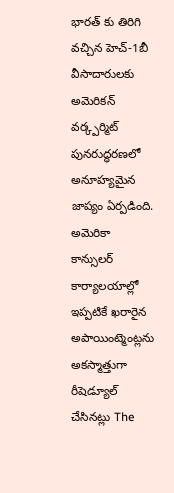భారత్ కు తిరిగి వచ్చిన హెచ్-1బీ వీసాదారులకు అమెరికన్ వర్క్పర్మిట్ పునరుద్ధరణలో అనూహ్యమైన జాప్యం ఏర్పడింది. అమెరికా కాన్సులర్ కార్యాలయాల్లో ఇప్పటికే ఖరారైన అపాయింట్మెంట్లను అకస్మాత్తుగా రీషెడ్యూల్ చేసినట్లు The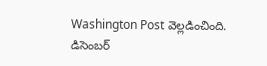Washington Post వెల్లడించింది.
డిసెంబర్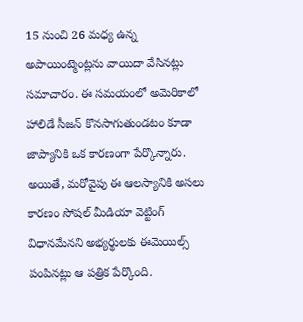15 నుంచి 26 మధ్య ఉన్న అపాయింట్మెంట్లను వాయిదా వేసినట్లు సమాచారం. ఈ సమయంలో అమెరికాలో హాలిడే సీజన్ కొనసాగుతుండటం కూడా జాప్యానికి ఒక కారణంగా పేర్కొన్నారు. అయితే, మరోవైపు ఈ ఆలస్యానికి అసలు కారణం సోషల్ మీడియా వెట్టింగ్ విధానమేనని అభ్యర్థులకు ఈమెయిల్స్ పంపినట్లు ఆ పత్రిక పేర్కొంది.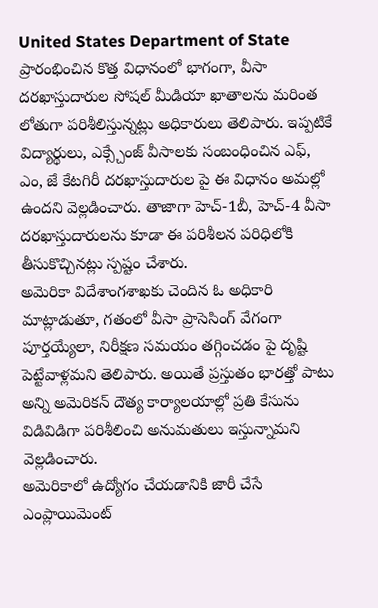United States Department of State ప్రారంభించిన కొత్త విధానంలో భాగంగా, వీసా దరఖాస్తుదారుల సోషల్ మీడియా ఖాతాలను మరింత లోతుగా పరిశీలిస్తున్నట్లు అధికారులు తెలిపారు. ఇప్పటికే విద్యార్థులు, ఎక్స్చేంజ్ వీసాలకు సంబంధించిన ఎఫ్, ఎం, జే కేటగిరీ దరఖాస్తుదారుల పై ఈ విధానం అమల్లో ఉందని వెల్లడించారు. తాజాగా హెచ్-1బీ, హెచ్-4 వీసా దరఖాస్తుదారులను కూడా ఈ పరిశీలన పరిధిలోకి తీసుకొచ్చినట్లు స్పష్టం చేశారు.
అమెరికా విదేశాంగశాఖకు చెందిన ఓ అధికారి మాట్లాడుతూ, గతంలో వీసా ప్రాసెసింగ్ వేగంగా పూర్తయ్యేలా, నిరీక్షణ సమయం తగ్గించడం పై దృష్టి పెట్టేవాళ్లమని తెలిపారు. అయితే ప్రస్తుతం భారత్తో పాటు అన్ని అమెరికన్ దౌత్య కార్యాలయాల్లో ప్రతి కేసును విడివిడిగా పరిశీలించి అనుమతులు ఇస్తున్నామని వెల్లడించారు.
అమెరికాలో ఉద్యోగం చేయడానికి జారీ చేసే ఎంప్లాయిమెంట్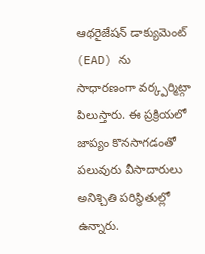ఆథరైజేషన్ డాక్యుమెంట్ (EAD) ను సాధారణంగా వర్క్పర్మిట్గా పిలుస్తారు. ఈ ప్రక్రియలో జాప్యం కొనసాగడంతో పలువురు వీసాదారులు అనిశ్చితి పరిస్థితుల్లో ఉన్నారు.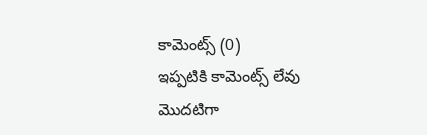కామెంట్స్ (0)
ఇప్పటికి కామెంట్స్ లేవు
మొదటిగా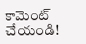కామెంట్ చేయండి!